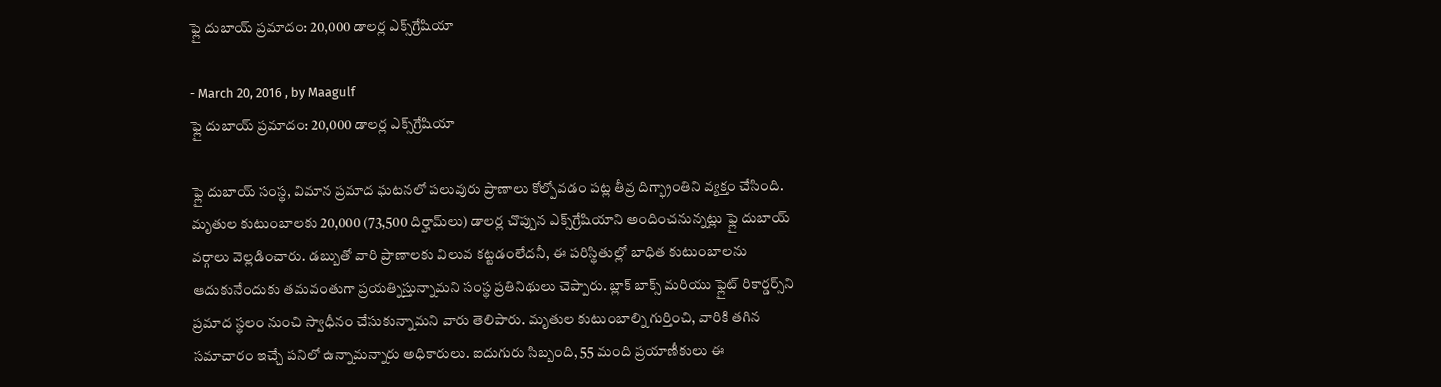ఫ్లై దుబాయ్‌ ప్రమాదం: 20,000 డాలర్ల ఎక్స్‌గ్రేషియా

- March 20, 2016 , by Maagulf
ఫ్లై దుబాయ్‌ ప్రమాదం: 20,000 డాలర్ల ఎక్స్‌గ్రేషియా

ఫ్లై దుబాయ్‌ సంస్థ, విమాన ప్రమాద ఘటనలో పలువురు ప్రాణాలు కోల్పోవడం పట్ల తీవ్ర దిగ్భ్రాంతిని వ్యక్తం చేసింది. మృతుల కుటుంబాలకు 20,000 (73,500 దిర్హామ్‌లు) డాలర్ల చొప్పున ఎక్స్‌గ్రేషియాని అందించనున్నట్లు ఫ్లై దుబాయ్‌ వర్గాలు వెల్లడించారు. డబ్బుతో వారి ప్రాణాలకు విలువ కట్టడంలేదనీ, ఈ పరిస్థితుల్లో బాధిత కుటుంబాలను ఆదుకునేందుకు తమవంతుగా ప్రయత్నిస్తున్నామని సంస్థ ప్రతినిథులు చెప్పారు. బ్లాక్‌ బాక్స్‌ మరియు ఫ్లైట్‌ రికార్డర్స్‌ని ప్రమాద స్థలం నుంచి స్వాధీనం చేసుకున్నామని వారు తెలిపారు. మృతుల కుటుంబాల్ని గుర్తించి, వారికి తగిన సమాచారం ఇచ్చే పనిలో ఉన్నామన్నారు అధికారులు. ఐదుగురు సిబ్బంది, 55 మంది ప్రయాణీకులు ఈ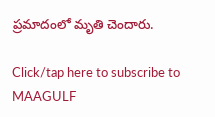ప్రమాదంలో మృతి చెందారు.

Click/tap here to subscribe to MAAGULF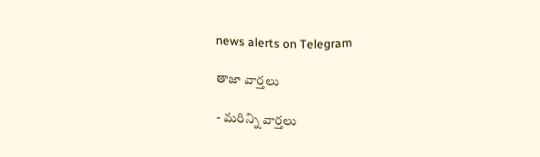news alerts on Telegram

తాజా వార్తలు

- మరిన్ని వార్తలు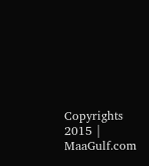Copyrights 2015 | MaaGulf.com